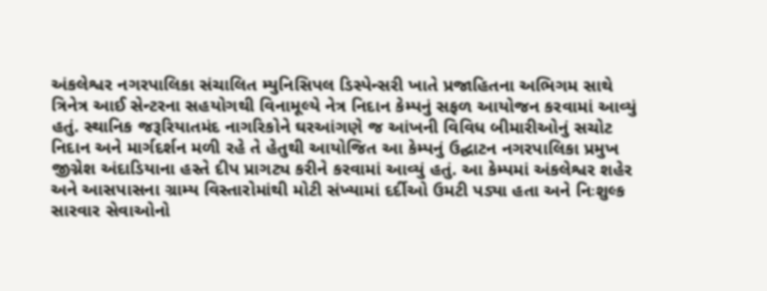અંકલેશ્વર નગરપાલિકા સંચાલિત મ્યુનિસિપલ ડિસ્પેન્સરી ખાતે પ્રજાહિતના અભિગમ સાથે ત્રિનેત્ર આઈ સેન્ટરના સહયોગથી વિનામૂલ્યે નેત્ર નિદાન કેમ્પનું સફળ આયોજન કરવામાં આવ્યું હતું. સ્થાનિક જરૂરિયાતમંદ નાગરિકોને ઘરઆંગણે જ આંખની વિવિધ બીમારીઓનું સચોટ નિદાન અને માર્ગદર્શન મળી રહે તે હેતુથી આયોજિત આ કેમ્પનું ઉદ્ઘાટન નગરપાલિકા પ્રમુખ જીગ્નેશ અંદાડિયાના હસ્તે દીપ પ્રાગટ્ય કરીને કરવામાં આવ્યું હતું. આ કેમ્પમાં અંકલેશ્વર શહેર અને આસપાસના ગ્રામ્ય વિસ્તારોમાંથી મોટી સંખ્યામાં દર્દીઓ ઉમટી પડ્યા હતા અને નિઃશુલ્ક સારવાર સેવાઓનો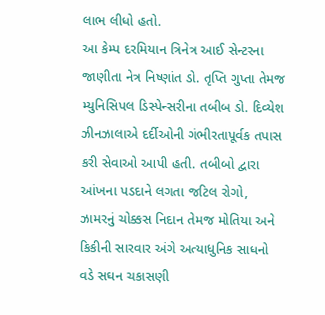લાભ લીધો હતો.
આ કેમ્પ દરમિયાન ત્રિનેત્ર આઈ સેન્ટરના જાણીતા નેત્ર નિષ્ણાંત ડો. તૃપ્તિ ગુપ્તા તેમજ મ્યુનિસિપલ ડિસ્પેન્સરીના તબીબ ડો. દિવ્યેશ ઝીનઝાલાએ દર્દીઓની ગંભીરતાપૂર્વક તપાસ કરી સેવાઓ આપી હતી. તબીબો દ્વારા આંખના પડદાને લગતા જટિલ રોગો, ઝામરનું ચોક્કસ નિદાન તેમજ મોતિયા અને કિકીની સારવાર અંગે અત્યાધુનિક સાધનો વડે સઘન ચકાસણી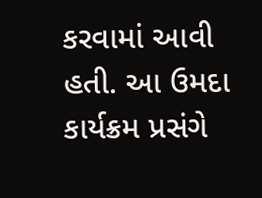કરવામાં આવી હતી. આ ઉમદા કાર્યક્રમ પ્રસંગે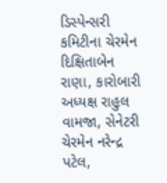ડિસ્પેન્સરી કમિટીના ચેરમેન દિક્ષિતાબેન રાણા, કારોબારી અધ્યક્ષ રાહુલ વામજા, સેનેટરી ચેરમેન નરેન્દ્ર પટેલ,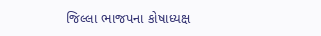જિલ્લા ભાજપના કોષાધ્યક્ષ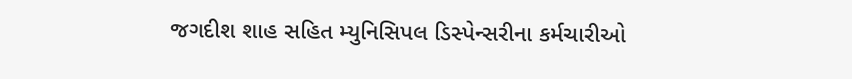જગદીશ શાહ સહિત મ્યુનિસિપલ ડિસ્પેન્સરીના કર્મચારીઓ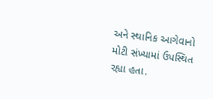અને સ્થાનિક આગેવાનો મોટી સંખ્યામાં ઉપસ્થિત રહ્યા હતા.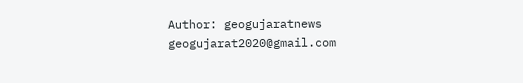Author: geogujaratnews
geogujarat2020@gmail.com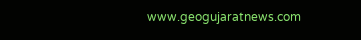www.geogujaratnews.com